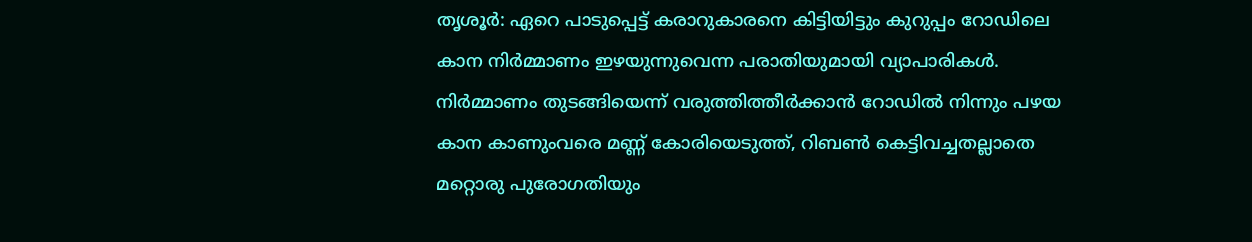തൃശൂർ: ഏറെ പാടുപ്പെട്ട് കരാറുകാരനെ കിട്ടിയിട്ടും കുറുപ്പം റോഡിലെ കാന നിർമ്മാണം ഇഴയുന്നുവെന്ന പരാതിയുമായി വ്യാപാരികൾ. നിർമ്മാണം തുടങ്ങിയെന്ന് വരുത്തിത്തീർക്കാൻ റോഡിൽ നിന്നും പഴയ കാന കാണുംവരെ മണ്ണ് കോരിയെടുത്ത്, റിബൺ കെട്ടിവച്ചതല്ലാതെ മറ്റൊരു പുരോഗതിയും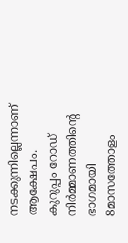നടക്കുന്നില്ലെന്നാണ് ആക്ഷേപം. കുറുപ്പം റോഡ് നിർമ്മാണത്തിന്റെ ഭാഗമായി 8മാസത്തോളം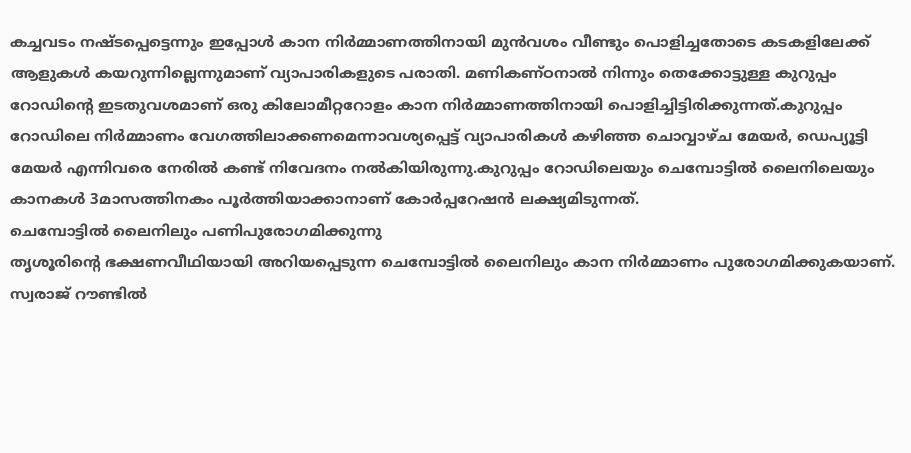കച്ചവടം നഷ്ടപ്പെട്ടെന്നും ഇപ്പോൾ കാന നിർമ്മാണത്തിനായി മുൻവശം വീണ്ടും പൊളിച്ചതോടെ കടകളിലേക്ക് ആളുകൾ കയറുന്നില്ലെന്നുമാണ് വ്യാപാരികളുടെ പരാതി. മണികണ്ഠനാൽ നിന്നും തെക്കോട്ടുള്ള കുറുപ്പം റോഡിന്റെ ഇടതുവശമാണ് ഒരു കിലോമീറ്ററോളം കാന നിർമ്മാണത്തിനായി പൊളിച്ചിട്ടിരിക്കുന്നത്.കുറുപ്പം റോഡിലെ നിർമ്മാണം വേഗത്തിലാക്കണമെന്നാവശ്യപ്പെട്ട് വ്യാപാരികൾ കഴിഞ്ഞ ചൊവ്വാഴ്ച മേയർ, ഡെപ്യൂട്ടി മേയർ എന്നിവരെ നേരിൽ കണ്ട് നിവേദനം നൽകിയിരുന്നു.കുറുപ്പം റോഡിലെയും ചെമ്പോട്ടിൽ ലൈനിലെയും കാനകൾ 3മാസത്തിനകം പൂർത്തിയാക്കാനാണ് കോർപ്പറേഷൻ ലക്ഷ്യമിടുന്നത്.
ചെമ്പോട്ടിൽ ലൈനിലും പണിപുരോഗമിക്കുന്നു
തൃശൂരിന്റെ ഭക്ഷണവീഥിയായി അറിയപ്പെടുന്ന ചെമ്പോട്ടിൽ ലൈനിലും കാന നിർമ്മാണം പുരോഗമിക്കുകയാണ്. സ്വരാജ് റൗണ്ടിൽ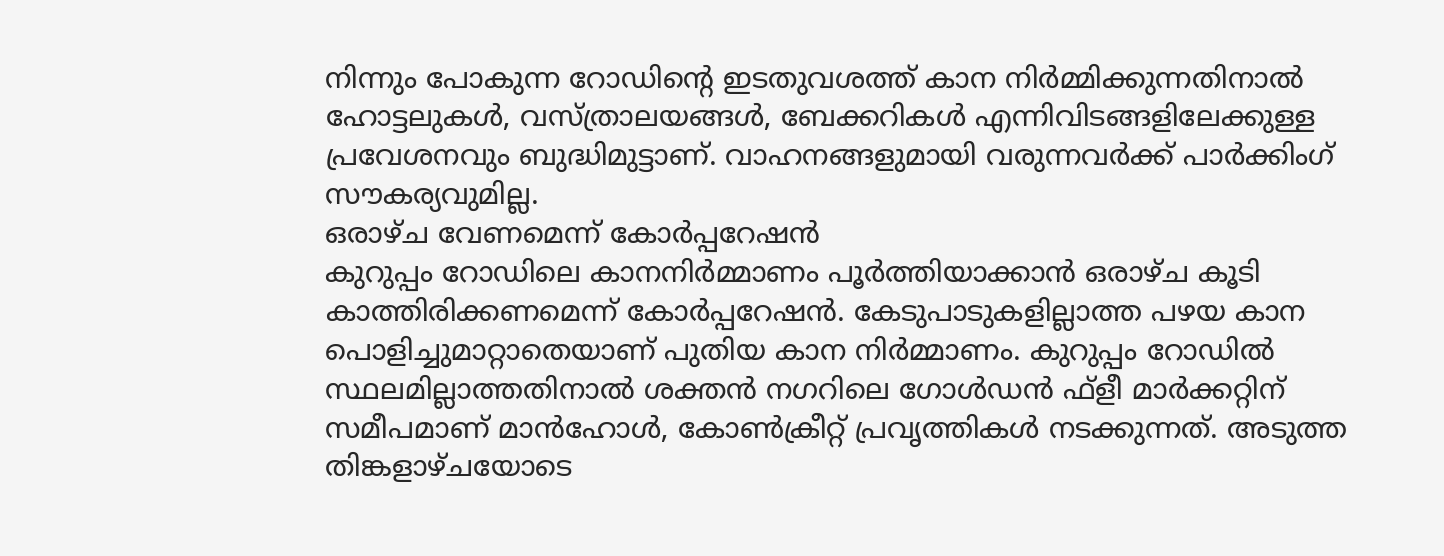നിന്നും പോകുന്ന റോഡിന്റെ ഇടതുവശത്ത് കാന നിർമ്മിക്കുന്നതിനാൽ ഹോട്ടലുകൾ, വസ്ത്രാലയങ്ങൾ, ബേക്കറികൾ എന്നിവിടങ്ങളിലേക്കുള്ള പ്രവേശനവും ബുദ്ധിമുട്ടാണ്. വാഹനങ്ങളുമായി വരുന്നവർക്ക് പാർക്കിംഗ് സൗകര്യവുമില്ല.
ഒരാഴ്ച വേണമെന്ന് കോർപ്പറേഷൻ
കുറുപ്പം റോഡിലെ കാനനിർമ്മാണം പൂർത്തിയാക്കാൻ ഒരാഴ്ച കൂടി കാത്തിരിക്കണമെന്ന് കോർപ്പറേഷൻ. കേടുപാടുകളില്ലാത്ത പഴയ കാന പൊളിച്ചുമാറ്റാതെയാണ് പുതിയ കാന നിർമ്മാണം. കുറുപ്പം റോഡിൽ സ്ഥലമില്ലാത്തതിനാൽ ശക്തൻ നഗറിലെ ഗോൾഡൻ ഫ്ളീ മാർക്കറ്റിന് സമീപമാണ് മാൻഹോൾ, കോൺക്രീറ്റ് പ്രവൃത്തികൾ നടക്കുന്നത്. അടുത്ത തിങ്കളാഴ്ചയോടെ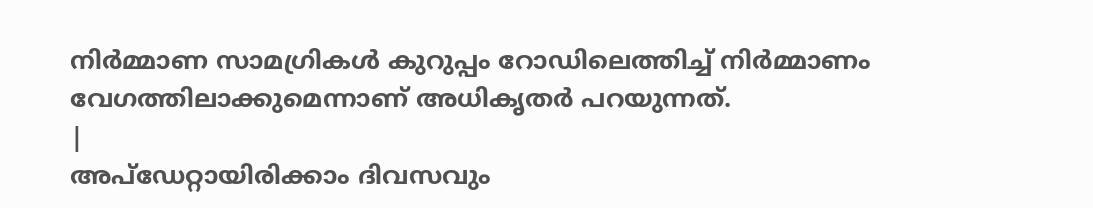നിർമ്മാണ സാമഗ്രികൾ കുറുപ്പം റോഡിലെത്തിച്ച് നിർമ്മാണം വേഗത്തിലാക്കുമെന്നാണ് അധികൃതർ പറയുന്നത്.
|
അപ്ഡേറ്റായിരിക്കാം ദിവസവും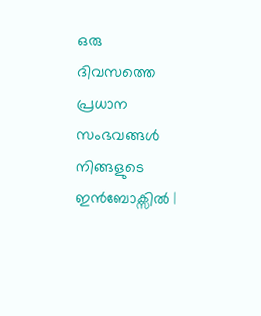ഒരു ദിവസത്തെ പ്രധാന സംഭവങ്ങൾ നിങ്ങളുടെ ഇൻബോക്സിൽ |